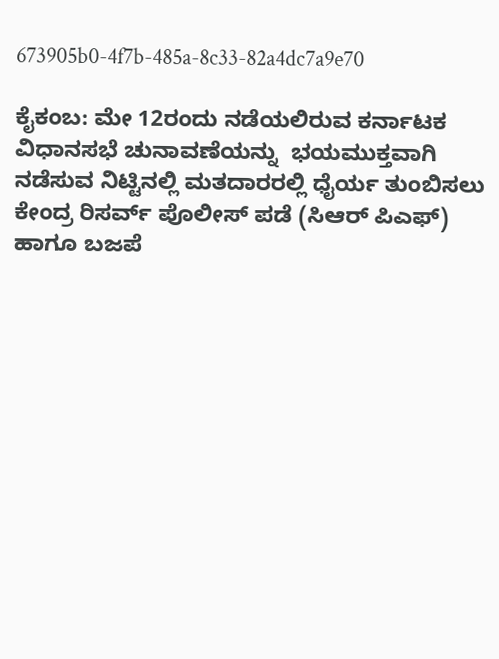673905b0-4f7b-485a-8c33-82a4dc7a9e70

ಕೈಕಂಬ: ಮೇ 12ರಂದು ನಡೆಯಲಿರುವ ಕರ್ನಾಟಕ ವಿಧಾನಸಭೆ ಚುನಾವಣೆಯನ್ನು  ಭಯಮುಕ್ತವಾಗಿ ನಡೆಸುವ ನಿಟ್ಟಿನಲ್ಲಿ ಮತದಾರರಲ್ಲಿ ಧೈರ್ಯ ತುಂಬಿಸಲು ಕೇಂದ್ರ ರಿಸರ್ವ್ ಪೊಲೀಸ್ ಪಡೆ (ಸಿಆರ್ ಪಿಎಫ್) ಹಾಗೂ ಬಜಪೆ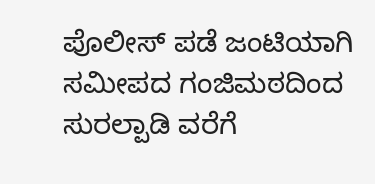ಪೊಲೀಸ್ ಪಡೆ ಜಂಟಿಯಾಗಿ ಸಮೀಪದ ಗಂಜಿಮಠದಿಂದ ಸುರಲ್ಪಾಡಿ ವರೆಗೆ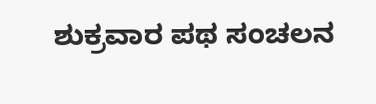ಶುಕ್ರವಾರ ಪಥ ಸಂಚಲನ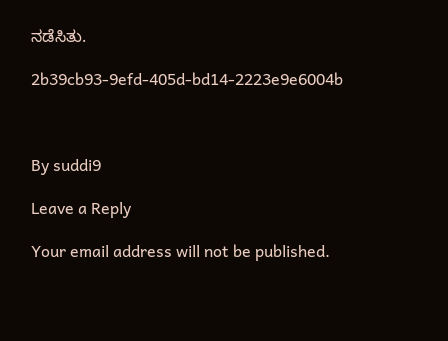ನಡೆಸಿತು.

2b39cb93-9efd-405d-bd14-2223e9e6004b



By suddi9

Leave a Reply

Your email address will not be published.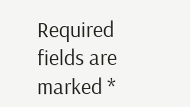Required fields are marked *